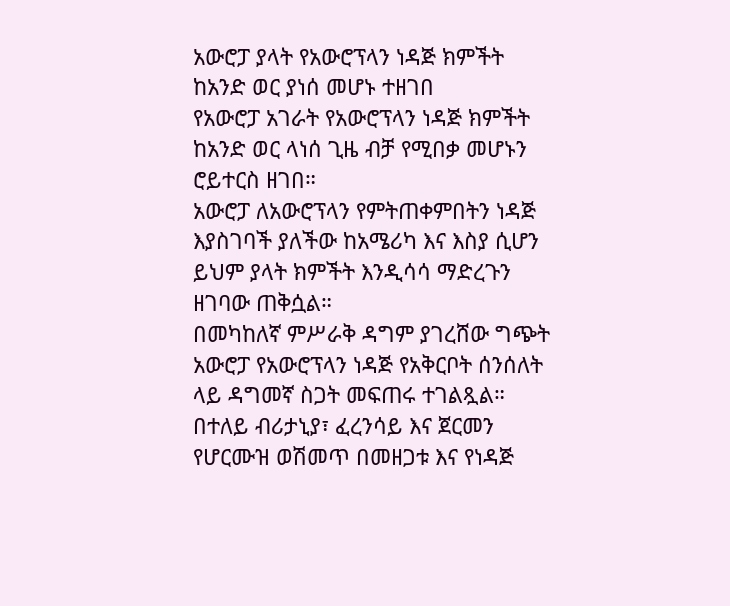አውሮፓ ያላት የአውሮፕላን ነዳጅ ክምችት ከአንድ ወር ያነሰ መሆኑ ተዘገበ
የአውሮፓ አገራት የአውሮፕላን ነዳጅ ክምችት ከአንድ ወር ላነሰ ጊዜ ብቻ የሚበቃ መሆኑን ሮይተርስ ዘገበ።
አውሮፓ ለአውሮፕላን የምትጠቀምበትን ነዳጅ እያስገባች ያለችው ከአሜሪካ እና እስያ ሲሆን ይህም ያላት ክምችት እንዲሳሳ ማድረጉን ዘገባው ጠቅሷል።
በመካከለኛ ምሥራቅ ዳግም ያገረሸው ግጭት አውሮፓ የአውሮፕላን ነዳጅ የአቅርቦት ሰንሰለት ላይ ዳግመኛ ስጋት መፍጠሩ ተገልጿል።
በተለይ ብሪታኒያ፣ ፈረንሳይ እና ጀርመን የሆርሙዝ ወሽመጥ በመዘጋቱ እና የነዳጅ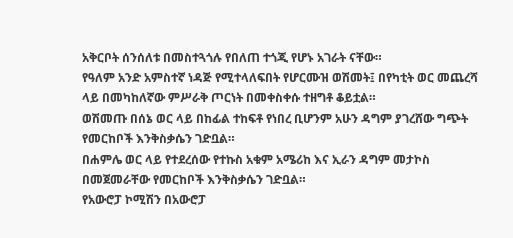አቅርቦት ሰንሰለቱ በመስተጓጎሉ የበለጠ ተጎጂ የሆኑ አገራት ናቸው።
የዓለም አንድ አምስተኛ ነዳጅ የሚተላለፍበት የሆርሙዝ ወሽመት፤ በየካቲት ወር መጨረሻ ላይ በመካከለኛው ምሥራቅ ጦርነት በመቀስቀሱ ተዘግቶ ቆይቷል።
ወሽመጡ በሰኔ ወር ላይ በከፊል ተከፍቶ የነበረ ቢሆንም አሁን ዳግም ያገረሸው ግጭት የመርከቦች እንቅስቃሴን ገድቧል።
በሐምሌ ወር ላይ የተደረሰው የተኩስ አቁም አሜሪከ እና ኢራን ዳግም መታኮስ በመጀመራቸው የመርከቦች እንቅስቃሴን ገድቧል።
የአውሮፓ ኮሚሽን በአውሮፓ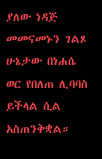ያለው ነዳጅ መመናመኑን ገልጾ ሁኔታው በነሐሴ ወር የበለጠ ሊባባስ ይችላል ሲል አስጠንቅቋል።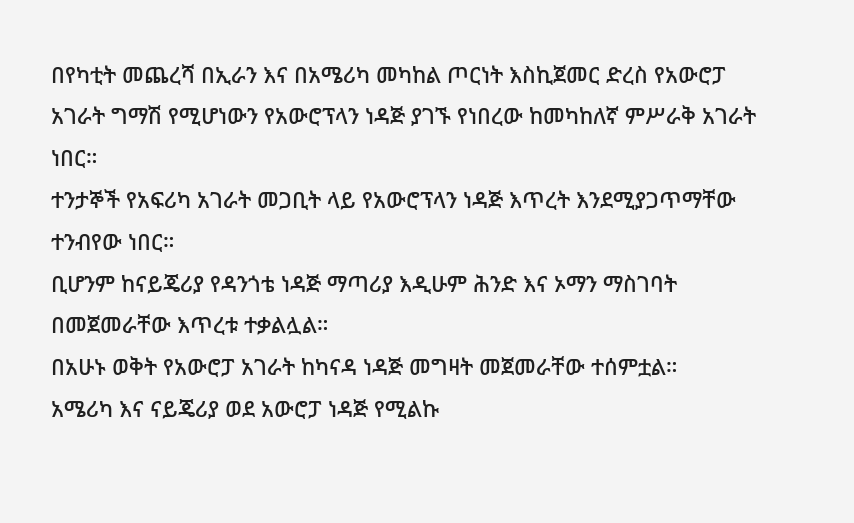በየካቲት መጨረሻ በኢራን እና በአሜሪካ መካከል ጦርነት እስኪጀመር ድረስ የአውሮፓ አገራት ግማሽ የሚሆነውን የአውሮፕላን ነዳጅ ያገኙ የነበረው ከመካከለኛ ምሥራቅ አገራት ነበር።
ተንታኞች የአፍሪካ አገራት መጋቢት ላይ የአውሮፕላን ነዳጅ እጥረት እንደሚያጋጥማቸው ተንብየው ነበር።
ቢሆንም ከናይጄሪያ የዳንጎቴ ነዳጅ ማጣሪያ እዲሁም ሕንድ እና ኦማን ማስገባት በመጀመራቸው እጥረቱ ተቃልሏል።
በአሁኑ ወቅት የአውሮፓ አገራት ከካናዳ ነዳጅ መግዛት መጀመራቸው ተሰምቷል።
አሜሪካ እና ናይጄሪያ ወደ አውሮፓ ነዳጅ የሚልኩ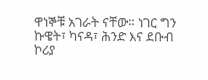ዋነኞቹ አገራት ናቸው። ነገር ግን ኩዌት፣ ካናዳ፣ ሕንድ እና ደቡብ ኮሪያ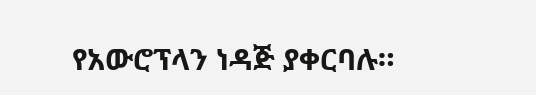የአውሮፕላን ነዳጅ ያቀርባሉ።